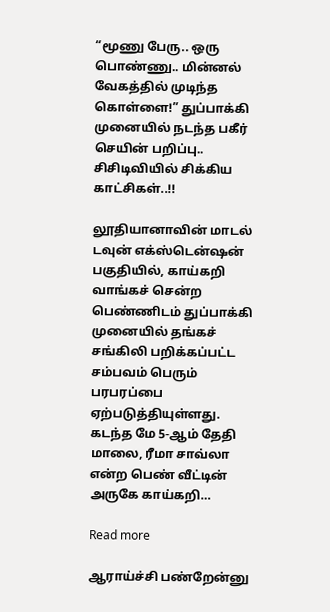“மூணு பேரு.. ஒரு பொண்ணு.. மின்னல் வேகத்தில் முடிந்த கொள்ளை!” துப்பாக்கி முனையில் நடந்த பகீர் செயின் பறிப்பு.. சிசிடிவியில் சிக்கிய காட்சிகள்..!!

லூதியானாவின் மாடல் டவுன் எக்ஸ்டென்ஷன் பகுதியில், காய்கறி வாங்கச் சென்ற பெண்ணிடம் துப்பாக்கி முனையில் தங்கச் சங்கிலி பறிக்கப்பட்ட சம்பவம் பெரும் பரபரப்பை ஏற்படுத்தியுள்ளது. கடந்த மே 5-ஆம் தேதி மாலை, ரீமா சாவ்லா என்ற பெண் வீட்டின் அருகே காய்கறி…

Read more

ஆராய்ச்சி பண்றேன்னு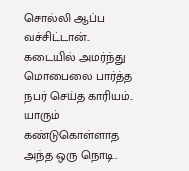சொல்லி ஆப்ப வச்சிட்டான்.. கடையில் அமர்ந்து மொபைலை பார்த்த நபர் செய்த காரியம்.. யாரும் கண்டுகொள்ளாத அந்த ஒரு நொடி..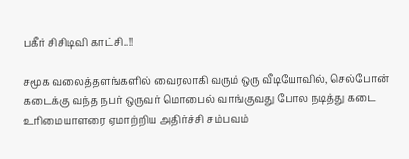பகீர் சிசிடிவி காட்சி..!!

சமூக வலைத்தளங்களில் வைரலாகி வரும் ஒரு வீடியோவில், செல்போன் கடைக்கு வந்த நபர் ஒருவர் மொபைல் வாங்குவது போல நடித்து கடை உரிமையாளரை ஏமாற்றிய அதிர்ச்சி சம்பவம்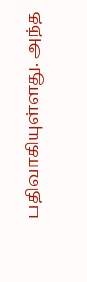பதிவாகியுள்ளது. அந்த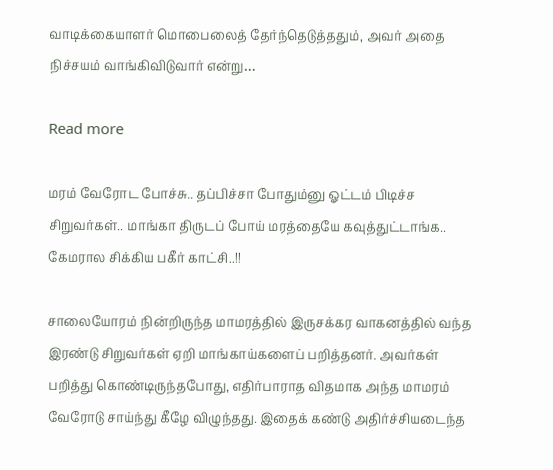வாடிக்கையாளர் மொபைலைத் தேர்ந்தெடுத்ததும், அவர் அதை நிச்சயம் வாங்கிவிடுவார் என்று…

Read more

மரம் வேரோட போச்சு.. தப்பிச்சா போதும்னு ஓட்டம் பிடிச்ச சிறுவர்கள்.. மாங்கா திருடப் போய் மரத்தையே கவுத்துட்டாங்க.. கேமரால சிக்கிய பகீர் காட்சி..!!

சாலையோரம் நின்றிருந்த மாமரத்தில் இருசக்கர வாகனத்தில் வந்த இரண்டு சிறுவர்கள் ஏறி மாங்காய்களைப் பறித்தனர். அவர்கள் பறித்து கொண்டிருந்தபோது, எதிர்பாராத விதமாக அந்த மாமரம் வேரோடு சாய்ந்து கீழே விழுந்தது. இதைக் கண்டு அதிர்ச்சியடைந்த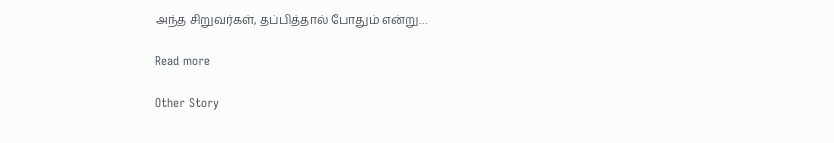அந்த சிறுவர்கள், தப்பித்தால் போதும் என்று…

Read more

Other Story